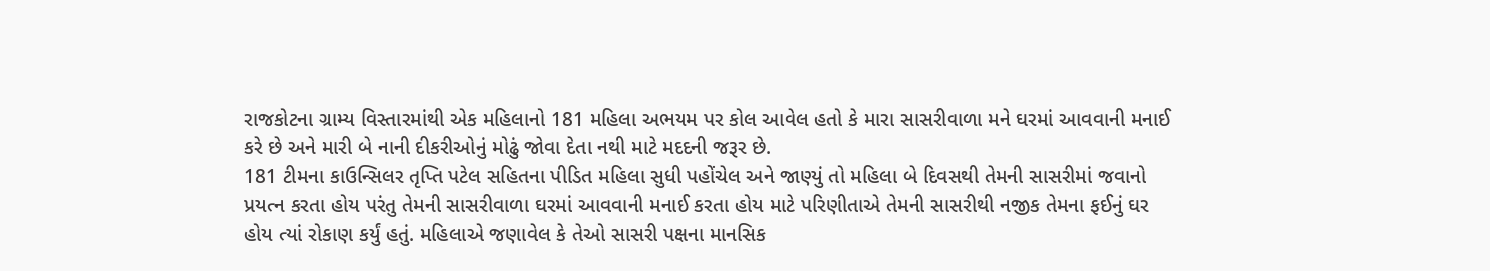રાજકોટના ગ્રામ્ય વિસ્તારમાંથી એક મહિલાનો 181 મહિલા અભયમ પર કોલ આવેલ હતો કે મારા સાસરીવાળા મને ઘરમાં આવવાની મનાઈ કરે છે અને મારી બે નાની દીકરીઓનું મોઢું જોવા દેતા નથી માટે મદદની જરૂર છે.
181 ટીમના કાઉન્સિલર તૃપ્તિ પટેલ સહિતના પીડિત મહિલા સુધી પહોંચેલ અને જાણ્યું તો મહિલા બે દિવસથી તેમની સાસરીમાં જવાનો પ્રયત્ન કરતા હોય પરંતુ તેમની સાસરીવાળા ઘરમાં આવવાની મનાઈ કરતા હોય માટે પરિણીતાએ તેમની સાસરીથી નજીક તેમના ફઈનું ઘર હોય ત્યાં રોકાણ કર્યું હતું. મહિલાએ જણાવેલ કે તેઓ સાસરી પક્ષના માનસિક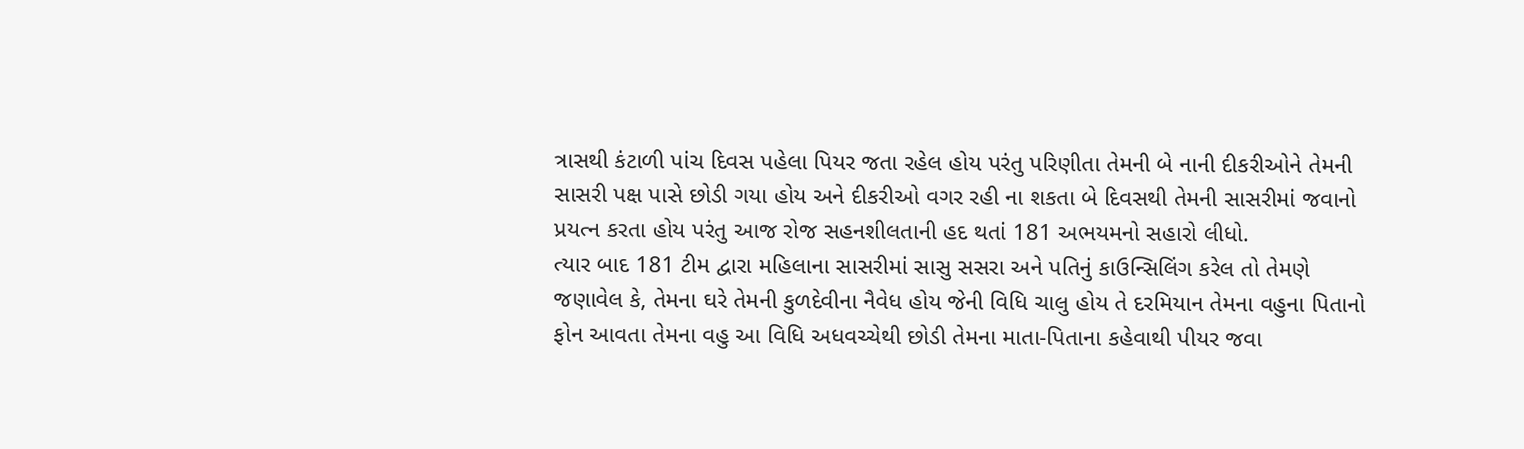ત્રાસથી કંટાળી પાંચ દિવસ પહેલા પિયર જતા રહેલ હોય પરંતુ પરિણીતા તેમની બે નાની દીકરીઓને તેમની સાસરી પક્ષ પાસે છોડી ગયા હોય અને દીકરીઓ વગર રહી ના શકતા બે દિવસથી તેમની સાસરીમાં જવાનો પ્રયત્ન કરતા હોય પરંતુ આજ રોજ સહનશીલતાની હદ થતાં 181 અભયમનો સહારો લીધો.
ત્યાર બાદ 181 ટીમ દ્વારા મહિલાના સાસરીમાં સાસુ સસરા અને પતિનું કાઉન્સિલિંગ કરેલ તો તેમણે જણાવેલ કે, તેમના ઘરે તેમની કુળદેવીના નૈવેધ હોય જેની વિધિ ચાલુ હોય તે દરમિયાન તેમના વહુના પિતાનો ફોન આવતા તેમના વહુ આ વિધિ અધવચ્ચેથી છોડી તેમના માતા-પિતાના કહેવાથી પીયર જવા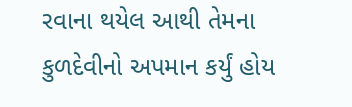રવાના થયેલ આથી તેમના કુળદેવીનો અપમાન કર્યું હોય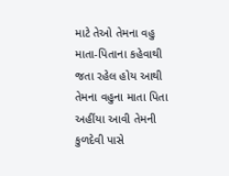માટે તેઓ તેમના વહુ માતા-પિતાના કહેવાથી જતા રહેલ હોય આથી તેમના વહુના માતા પિતા અહીંયા આવી તેમની કુળદેવી પાસે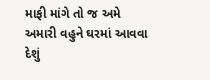માફી માંગે તો જ અમે અમારી વહુને ઘરમાં આવવા દેશું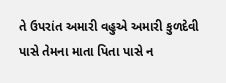તે ઉપરાંત અમારી વહુએ અમારી કુળદેવી પાસે તેમના માતા પિતા પાસે ન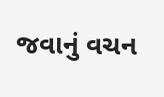જવાનું વચન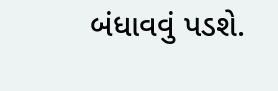બંધાવવું પડશે.